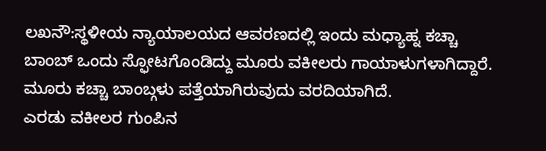ಲಖನೌ:ಸ್ಥಳೀಯ ನ್ಯಾಯಾಲಯದ ಆವರಣದಲ್ಲಿ ಇಂದು ಮಧ್ಯಾಹ್ನ ಕಚ್ಚಾ ಬಾಂಬ್ ಒಂದು ಸ್ಫೋಟಗೊಂಡಿದ್ದು ಮೂರು ವಕೀಲರು ಗಾಯಾಳುಗಳಾಗಿದ್ದಾರೆ. ಮೂರು ಕಚ್ಚಾ ಬಾಂಬ್ಗಳು ಪತ್ತೆಯಾಗಿರುವುದು ವರದಿಯಾಗಿದೆ.
ಎರಡು ವಕೀಲರ ಗುಂಪಿನ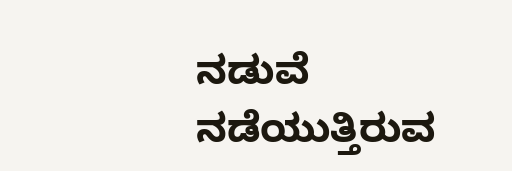ನಡುವೆ ನಡೆಯುತ್ತಿರುವ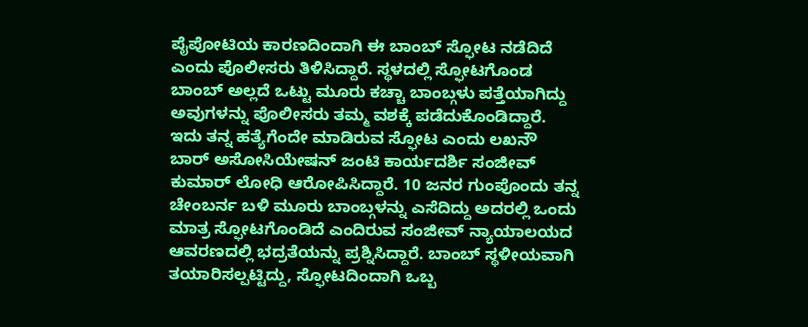ಪೈಪೋಟಿಯ ಕಾರಣದಿಂದಾಗಿ ಈ ಬಾಂಬ್ ಸ್ಫೋಟ ನಡೆದಿದೆ ಎಂದು ಪೊಲೀಸರು ತಿಳಿಸಿದ್ದಾರೆ. ಸ್ಥಳದಲ್ಲಿ ಸ್ಫೋಟಗೊಂಡ ಬಾಂಬ್ ಅಲ್ಲದೆ ಒಟ್ಟು ಮೂರು ಕಚ್ಚಾ ಬಾಂಬ್ಗಳು ಪತ್ತೆಯಾಗಿದ್ದು ಅವುಗಳನ್ನು ಪೊಲೀಸರು ತಮ್ಮ ವಶಕ್ಕೆ ಪಡೆದುಕೊಂಡಿದ್ದಾರೆ.
ಇದು ತನ್ನ ಹತ್ಯೆಗೆಂದೇ ಮಾಡಿರುವ ಸ್ಫೋಟ ಎಂದು ಲಖನೌ ಬಾರ್ ಅಸೋಸಿಯೇಷನ್ ಜಂಟಿ ಕಾರ್ಯದರ್ಶಿ ಸಂಜೀವ್ ಕುಮಾರ್ ಲೋಧಿ ಆರೋಪಿಸಿದ್ದಾರೆ. 10 ಜನರ ಗುಂಪೊಂದು ತನ್ನ ಚೇಂಬರ್ನ ಬಳಿ ಮೂರು ಬಾಂಬ್ಗಳನ್ನು ಎಸೆದಿದ್ದು ಅದರಲ್ಲಿ ಒಂದು ಮಾತ್ರ ಸ್ಫೋಟಗೊಂಡಿದೆ ಎಂದಿರುವ ಸಂಜೀವ್ ನ್ಯಾಯಾಲಯದ ಆವರಣದಲ್ಲಿ ಭದ್ರತೆಯನ್ನು ಪ್ರಶ್ನಿಸಿದ್ದಾರೆ. ಬಾಂಬ್ ಸ್ಥಳೀಯವಾಗಿ ತಯಾರಿಸಲ್ಪಟ್ಟಿದ್ದು, ಸ್ಫೋಟದಿಂದಾಗಿ ಒಬ್ಬ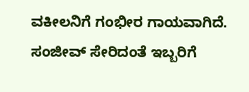ವಕೀಲನಿಗೆ ಗಂಭೀರ ಗಾಯವಾಗಿದೆ. ಸಂಜೀವ್ ಸೇರಿದಂತೆ ಇಬ್ಬರಿಗೆ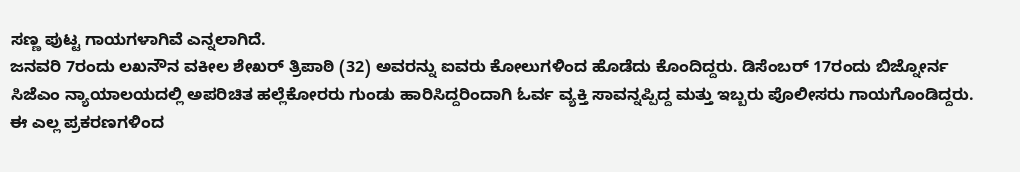ಸಣ್ಣ ಪುಟ್ಟ ಗಾಯಗಳಾಗಿವೆ ಎನ್ನಲಾಗಿದೆ.
ಜನವರಿ 7ರಂದು ಲಖನೌನ ವಕೀಲ ಶೇಖರ್ ತ್ರಿಪಾಠಿ (32) ಅವರನ್ನು ಐವರು ಕೋಲುಗಳಿಂದ ಹೊಡೆದು ಕೊಂದಿದ್ದರು. ಡಿಸೆಂಬರ್ 17ರಂದು ಬಿಜ್ನೋರ್ನ ಸಿಜೆಎಂ ನ್ಯಾಯಾಲಯದಲ್ಲಿ ಅಪರಿಚಿತ ಹಲ್ಲೆಕೋರರು ಗುಂಡು ಹಾರಿಸಿದ್ದರಿಂದಾಗಿ ಓರ್ವ ವ್ಯಕ್ತಿ ಸಾವನ್ನಪ್ಪಿದ್ದ ಮತ್ತು ಇಬ್ಬರು ಪೊಲೀಸರು ಗಾಯಗೊಂಡಿದ್ದರು. ಈ ಎಲ್ಲ ಪ್ರಕರಣಗಳಿಂದ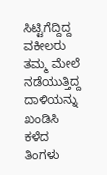ಸಿಟ್ಟಿಗೆದ್ದಿದ್ದ ವಕೀಲರು ತಮ್ಮ ಮೇಲೆ ನಡೆಯುತ್ತಿದ್ದ ದಾಳಿಯನ್ನು ಖಂಡಿಸಿ ಕಳೆದ ತಿಂಗಳು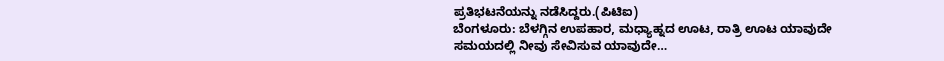ಪ್ರತಿಭಟನೆಯನ್ನು ನಡೆಸಿದ್ದರು.(ಪಿಟಿಐ)
ಬೆಂಗಳೂರು: ಬೆಳಗ್ಗಿನ ಉಪಹಾರ, ಮಧ್ಯಾಹ್ನದ ಊಟ, ರಾತ್ರಿ ಊಟ ಯಾವುದೇ ಸಮಯದಲ್ಲಿ ನೀವು ಸೇವಿಸುವ ಯಾವುದೇ…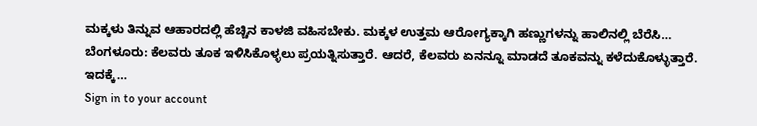ಮಕ್ಕಳು ತಿನ್ನುವ ಆಹಾರದಲ್ಲಿ ಹೆಚ್ಚಿನ ಕಾಳಜಿ ವಹಿಸಬೇಕು. ಮಕ್ಕಳ ಉತ್ತಮ ಆರೋಗ್ಯಕ್ಕಾಗಿ ಹಣ್ಣುಗಳನ್ನು ಹಾಲಿನಲ್ಲಿ ಬೆರೆಸಿ…
ಬೆಂಗಳೂರು: ಕೆಲವರು ತೂಕ ಇಳಿಸಿಕೊಳ್ಳಲು ಪ್ರಯತ್ನಿಸುತ್ತಾರೆ. ಆದರೆ, ಕೆಲವರು ಏನನ್ನೂ ಮಾಡದೆ ತೂಕವನ್ನು ಕಳೆದುಕೊಳ್ಳುತ್ತಾರೆ. ಇದಕ್ಕೆ…
Sign in to your account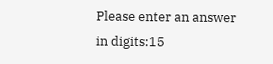Please enter an answer in digits:15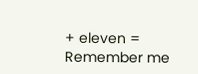+ eleven =
Remember me